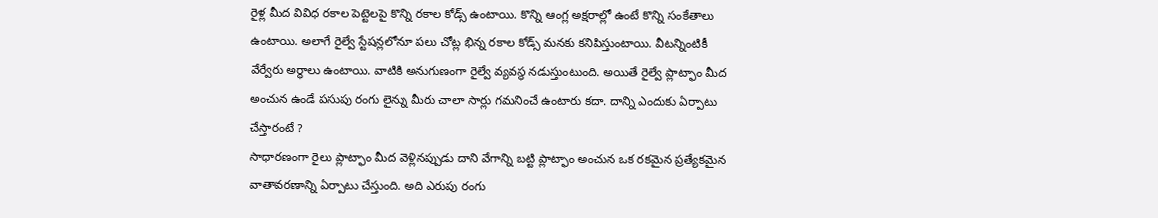రైళ్ల మీద వివిధ రకాల పెట్టెలపై కొన్ని రకాల కోడ్స్ ఉంటాయి. కొన్ని ఆంగ్ల అక్షరాల్లో ఉంటే కొన్ని సంకేతాలు ఉంటాయి. అలాగే రైల్వే స్టేషన్లలోనూ పలు చోట్ల భిన్న రకాల కోడ్స్ మనకు కనిపిస్తుంటాయి. వీటన్నింటికీ వేర్వేరు అర్థాలు ఉంటాయి. వాటికి అనుగుణంగా రైల్వే వ్యవస్థ నడుస్తుంటుంది. అయితే రైల్వే ప్లాట్ఫాం మీద అంచున ఉండే పసుపు రంగు లైన్ను మీరు చాలా సార్లు గమనించే ఉంటారు కదా. దాన్ని ఎందుకు ఏర్పాటు చేస్తారంటే ?
సాధారణంగా రైలు ప్లాట్ఫాం మీద వెళ్లినప్పుడు దాని వేగాన్ని బట్టి ప్లాట్ఫాం అంచున ఒక రకమైన ప్రత్యేకమైన వాతావరణాన్ని ఏర్పాటు చేస్తుంది. అది ఎరుపు రంగు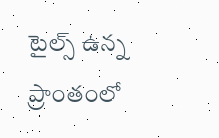టైల్స్ ఉన్న ప్రాంతంలో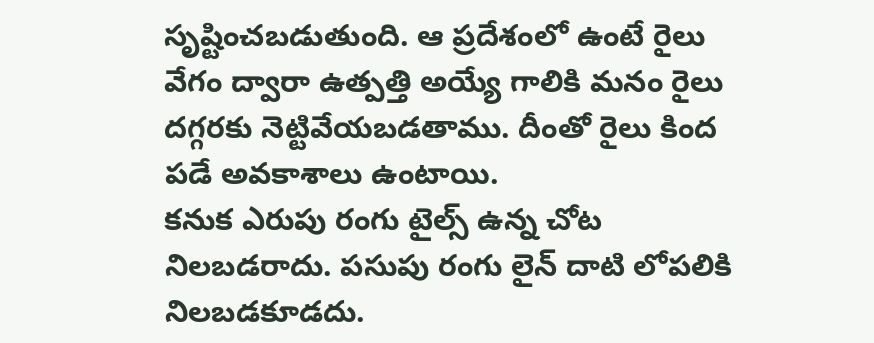సృష్టించబడుతుంది. ఆ ప్రదేశంలో ఉంటే రైలు వేగం ద్వారా ఉత్పత్తి అయ్యే గాలికి మనం రైలు దగ్గరకు నెట్టివేయబడతాము. దీంతో రైలు కింద పడే అవకాశాలు ఉంటాయి.
కనుక ఎరుపు రంగు టైల్స్ ఉన్న చోట నిలబడరాదు. పసుపు రంగు లైన్ దాటి లోపలికి నిలబడకూడదు.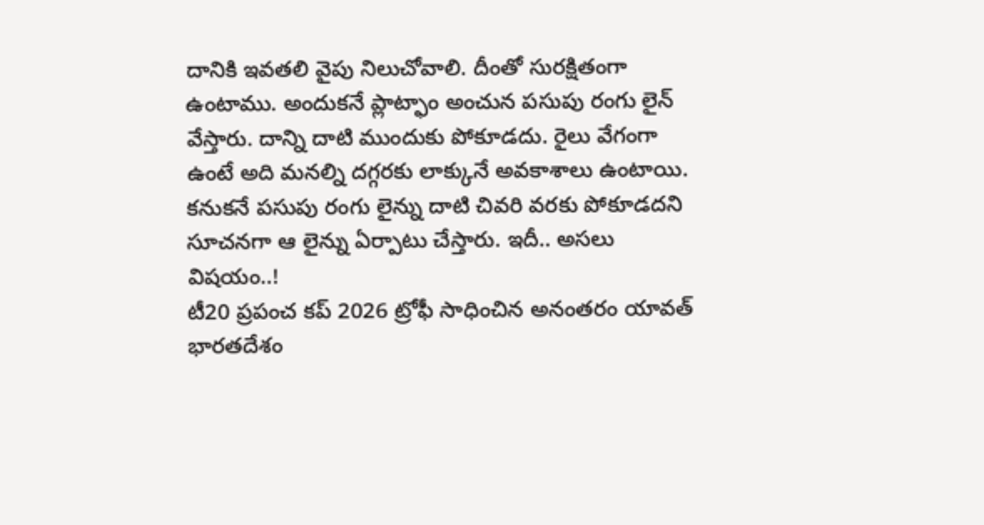దానికి ఇవతలి వైపు నిలుచోవాలి. దీంతో సురక్షితంగా ఉంటాము. అందుకనే ప్లాట్ఫాం అంచున పసుపు రంగు లైన్ వేస్తారు. దాన్ని దాటి ముందుకు పోకూడదు. రైలు వేగంగా ఉంటే అది మనల్ని దగ్గరకు లాక్కునే అవకాశాలు ఉంటాయి. కనుకనే పసుపు రంగు లైన్ను దాటి చివరి వరకు పోకూడదని సూచనగా ఆ లైన్ను ఏర్పాటు చేస్తారు. ఇదీ.. అసలు విషయం..!
టీ20 ప్రపంచ కప్ 2026 ట్రోఫీ సాధించిన అనంతరం యావత్ భారతదేశం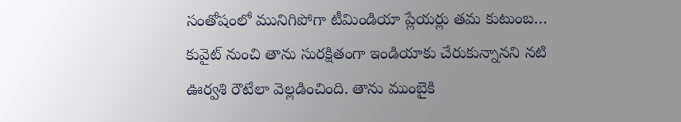సంతోషంలో మునిగిపోగా టీమిండియా ప్లేయర్లు తమ కుటుంబ…
కువైట్ నుంచి తాను సురక్షితంగా ఇండియాకు చేరుకున్నానని నటి ఊర్వశి రౌటేలా వెల్లడించింది. తాను ముంబైకి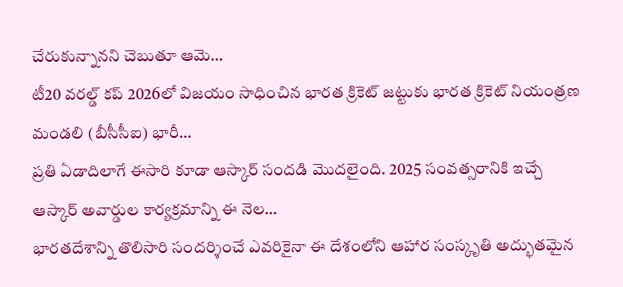చేరుకున్నానని చెబుతూ ఆమె…
టీ20 వరల్డ్ కప్ 2026లో విజయం సాధించిన భారత క్రికెట్ జట్టుకు భారత క్రికెట్ నియంత్రణ మండలి (బీసీసీఐ) భారీ…
ప్రతి ఏడాదిలాగే ఈసారి కూడా ఆస్కార్ సందడి మొదలైంది. 2025 సంవత్సరానికి ఇచ్చే ఆస్కార్ అవార్డుల కార్యక్రమాన్ని ఈ నెల…
భారతదేశాన్ని తొలిసారి సందర్శించే ఎవరికైనా ఈ దేశంలోని ఆహార సంస్కృతి అద్భుతమైన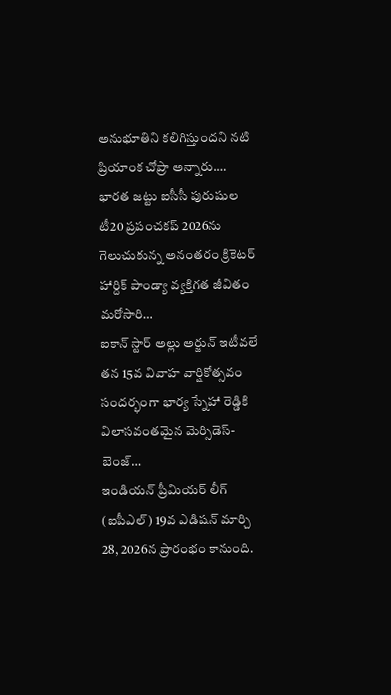అనుభూతిని కలిగిస్తుందని నటి ప్రియాంక చోప్రా అన్నారు.…
భారత జట్టు ఐసీసీ పురుషుల టీ20 ప్రపంచకప్ 2026ను గెలుచుకున్న అనంతరం క్రికెటర్ హార్దిక్ పాండ్యా వ్యక్తిగత జీవితం మరోసారి…
ఐకాన్ స్టార్ అల్లు అర్జున్ ఇటీవలే తన 15వ వివాహ వార్షికోత్సవం సందర్భంగా భార్య స్నేహా రెడ్డికి విలాసవంతమైన మెర్సిడెస్-బెంజ్…
ఇండియన్ ప్రీమియర్ లీగ్ (ఐపీఎల్) 19వ ఎడిషన్ మార్చి 28, 2026న ప్రారంభం కానుంది.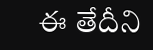ఈ తేదీని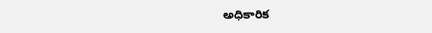అధికారిక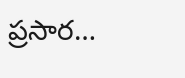ప్రసార…